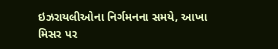ઇઝરાયલીઓના નિર્ગમનના સમયે, આખા મિસર પર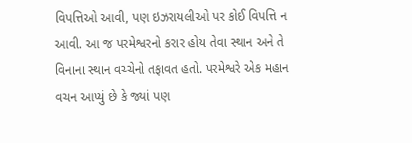વિપત્તિઓ આવી, પણ ઇઝરાયલીઓ પર કોઈ વિપત્તિ ન આવી. આ જ પરમેશ્વરનો કરાર હોય તેવા સ્થાન અને તે વિનાના સ્થાન વચ્ચેનો તફાવત હતો. પરમેશ્વરે એક મહાન વચન આપ્યું છે કે જ્યાં પણ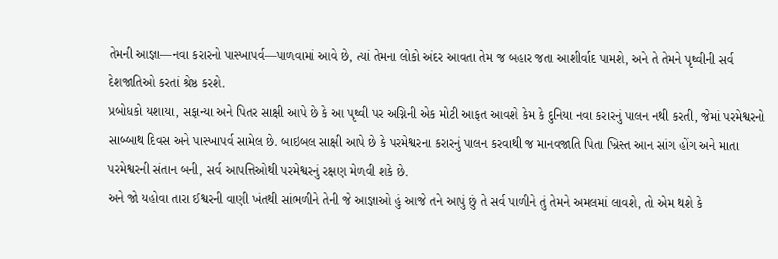તેમની આજ્ઞા—નવા કરારનો પાસ્ખાપર્વ—પાળવામાં આવે છે, ત્યાં તેમના લોકો અંદર આવતા તેમ જ બહાર જતા આશીર્વાદ પામશે, અને તે તેમને પૃથ્વીની સર્વ દેશજાતિઓ કરતાં શ્રેષ્ઠ કરશે.
પ્રબોધકો યશાયા, સફાન્યા અને પિતર સાક્ષી આપે છે કે આ પૃથ્વી પર અગ્નિની એક મોટી આફત આવશે કેમ કે દુનિયા નવા કરારનું પાલન નથી કરતી, જેમાં પરમેશ્વરનો સાબ્બાથ દિવસ અને પાસ્ખાપર્વ સામેલ છે. બાઇબલ સાક્ષી આપે છે કે પરમેશ્વરના કરારનું પાલન કરવાથી જ માનવજાતિ પિતા ખ્રિસ્ત આન સાંગ હોંગ અને માતા પરમેશ્વરની સંતાન બની, સર્વ આપત્તિઓથી પરમેશ્વરનું રક્ષણ મેળવી શકે છે.
અને જો યહોવા તારા ઈશ્વરની વાણી ખંતથી સાંભળીને તેની જે આજ્ઞાઓ હું આજે તને આપું છું તે સર્વ પાળીને તું તેમને અમલમાં લાવશે, તો એમ થશે કે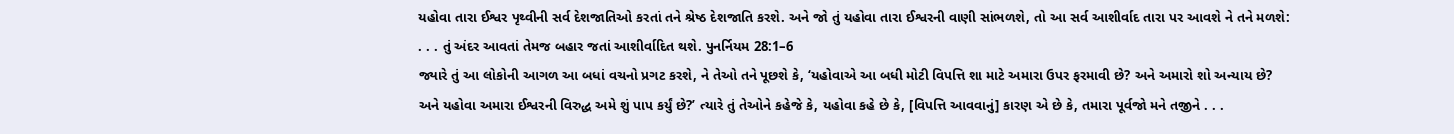યહોવા તારા ઈશ્વર પૃથ્વીની સર્વ દેશજાતિઓ કરતાં તને શ્રેષ્ઠ દેશજાતિ કરશે. અને જો તું યહોવા તારા ઈશ્વરની વાણી સાંભળશે, તો આ સર્વ આશીર્વાદ તારા પર આવશે ને તને મળશે: . . . તું અંદર આવતાં તેમજ બહાર જતાં આશીર્વાદિત થશે. પુનર્નિયમ 28:1–6
જ્યારે તું આ લોકોની આગળ આ બધાં વચનો પ્રગટ કરશે, ને તેઓ તને પૂછશે કે, ‘યહોવાએ આ બધી મોટી વિપત્તિ શા માટે અમારા ઉપર ફરમાવી છે? અને અમારો શો અન્યાય છે? અને યહોવા અમારા ઈશ્વરની વિરુદ્ધ અમે શું પાપ કર્યું છે?’ ત્યારે તું તેઓને કહેજે કે, યહોવા કહે છે કે, [વિપત્તિ આવવાનું] કારણ એ છે કે, તમારા પૂર્વજો મને તજીને . . .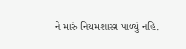ને મારું નિયમશાસ્ત્ર પાળ્યું નહિ.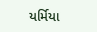યર્મિયા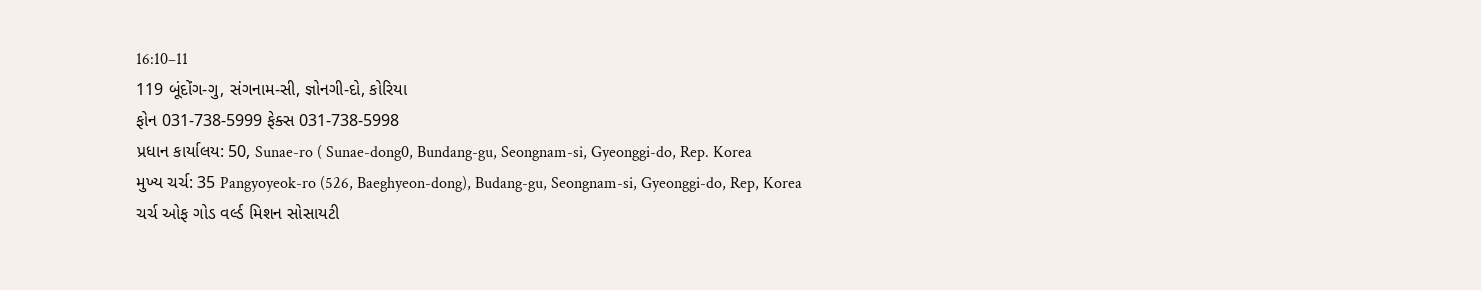16:10–11
119 બૂંદોંગ-ગુ, સંગનામ-સી, જ્ઞોનગી-દો, કોરિયા
ફોન 031-738-5999 ફેક્સ 031-738-5998
પ્રધાન કાર્યાલય: 50, Sunae-ro ( Sunae-dong0, Bundang-gu, Seongnam-si, Gyeonggi-do, Rep. Korea
મુખ્ય ચર્ચ: 35 Pangyoyeok-ro (526, Baeghyeon-dong), Budang-gu, Seongnam-si, Gyeonggi-do, Rep, Korea
ચર્ચ ઓફ ગોડ વર્લ્ડ મિશન સોસાયટી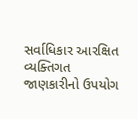સર્વાધિકાર આરક્ષિત વ્યક્તિગત જાણકારીનો ઉપયોગ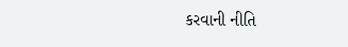કરવાની નીતિ